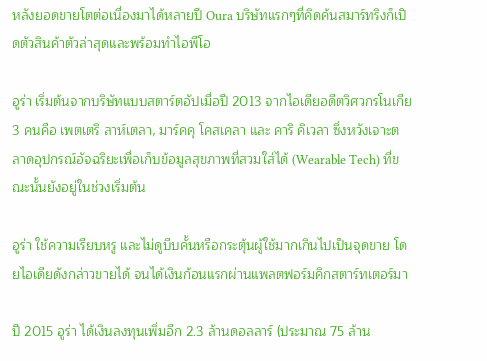หลังยอดขายโตต่อเนื่องมาได้หลายปี Oura บริษัทแรกๆที่คิดค้นสมาร์ทริงก็เปิดตัวสินค้าตัวล่าสุดและพร้อมทำไอพีโอ

อูร่า เริ่มต้นจากบริษัทแบบสตาร์ตอัปเมื่อปี 2013 จากไอเดียอดีตวิศวกรโนเกีย 3 คนคือ เพตเตริ ลาห์เตลา, มาร์คคุ โคสเคลา และ คาริ คิเวลา ซึ่งหวังเจาะตลาดอุปกรณ์อัจฉริยะเพื่อเก็บข้อมูลสุขภาพที่สวมใส่ได้ (Wearable Tech) ที่ขณะนั้นยังอยู่ในช่วงเริ่มต้น

อูร่า ใช้ความเรียบหรู และไม่ดูบีบคั้นหรือกระตุ้นผู้ใช้มากเกินไปเป็นจุดขาย โดยไอเดียดังกล่าวขายได้ จนได้เงินก้อนแรกผ่านแพลตฟอร์มคิกสตาร์ทเตอร์มา

ปี 2015 อูร่า ได้เงินลงทุนเพิ่มอีก 2.3 ล้านดอลลาร์ (ประมาณ 75 ล้าน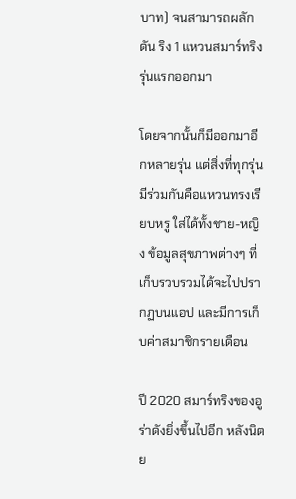บาท) จนสามารถผลักดัน ริง 1 แหวนสมาร์ทริง รุ่นแรกออกมา

โดยจากนั้นก็มีออกมาอีกหลายรุ่น แต่สิ่งที่ทุกรุ่นมีร่วมกันคือแหวนทรงเรียบหรู ใส่ได้ทั้งชาย-หญิง ข้อมูลสุขภาพต่างๆ ที่เก็บรวบรวมได้จะไปปรากฏบนแอป และมีการเก็บค่าสมาชิกรายเดือน

ปี 2020 สมาร์ทริงของอูร่าดังยิ่งขึ้นไปอีก หลังนิตย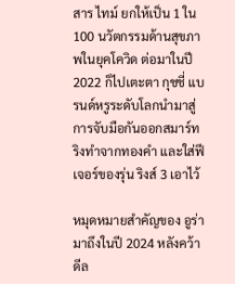สาร ไทม์ ยกให้เป็น 1 ใน 100 นวัตกรรมด้านสุขภาพในยุคโควิด ต่อมาในปี 2022 ก็ไปเตะตา กุชชี่ แบรนด์หรูระดับโลกนำมาสู่การจับมือกันออกสมาร์ทริงทำจากทองคำ และใส่ฟีเจอร์ของรุ่น ริงส์ 3 เอาไว้

หมุดหมายสำคัญของ อูร่า มาถึงในปี 2024 หลังคว้าดีล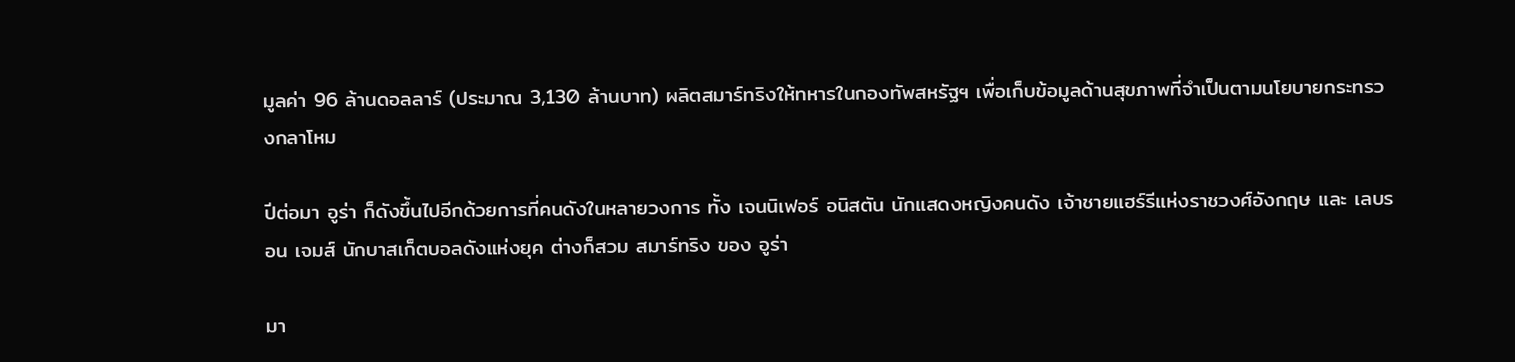มูลค่า 96 ล้านดอลลาร์ (ประมาณ 3,130 ล้านบาท) ผลิตสมาร์ทริงให้ทหารในกองทัพสหรัฐฯ เพื่อเก็บข้อมูลด้านสุขภาพที่จำเป็นตามนโยบายกระทรวงกลาโหม

ปีต่อมา อูร่า ก็ดังขึ้นไปอีกด้วยการที่คนดังในหลายวงการ ทั้ง เจนนิเฟอร์ อนิสตัน นักแสดงหญิงคนดัง เจ้าชายแฮร์รีแห่งราชวงศ์อังกฤษ และ เลบรอน เจมส์ นักบาสเก็ตบอลดังแห่งยุค ต่างก็สวม สมาร์ทริง ของ อูร่า

มา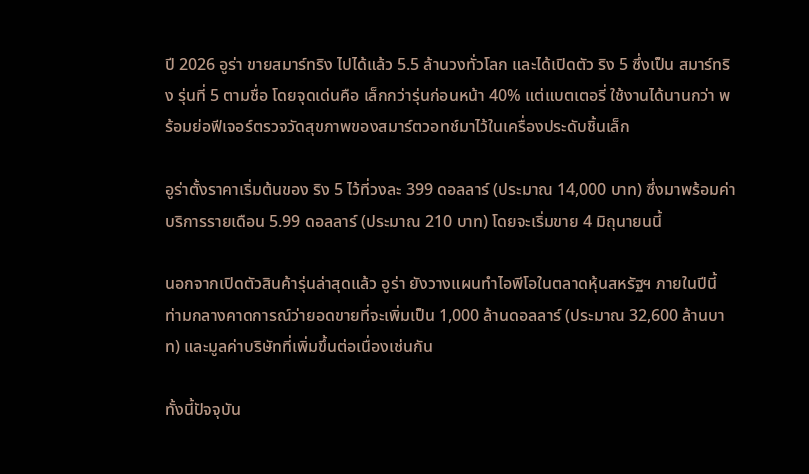ปี 2026 อูร่า ขายสมาร์ทริง ไปได้แล้ว 5.5 ล้านวงทั่วโลก และได้เปิดตัว ริง 5 ซึ่งเป็น สมาร์ทริง รุ่นที่ 5 ตามชื่อ โดยจุดเด่นคือ เล็กกว่ารุ่นก่อนหน้า 40% แต่แบตเตอรี่ ใช้งานได้นานกว่า พร้อมย่อฟีเจอร์ตรวจวัดสุขภาพของสมาร์ตวอทช์มาไว้ในเครื่องประดับชิ้นเล็ก

อูร่าตั้งราคาเริ่มต้นของ ริง 5 ไว้ที่วงละ 399 ดอลลาร์ (ประมาณ 14,000 บาท) ซึ่งมาพร้อมค่าบริการรายเดือน 5.99 ดอลลาร์ (ประมาณ 210 บาท) โดยจะเริ่มขาย 4 มิถุนายนนี้

นอกจากเปิดตัวสินค้ารุ่นล่าสุดแล้ว อูร่า ยังวางแผนทำไอพีโอในตลาดหุ้นสหรัฐฯ ภายในปีนี้ ท่ามกลางคาดการณ์ว่ายอดขายที่จะเพิ่มเป็น 1,000 ล้านดอลลาร์ (ประมาณ 32,600 ล้านบาท) และมูลค่าบริษัทที่เพิ่มขึ้นต่อเนื่องเช่นกัน

ทั้งนี้ปัจจุบัน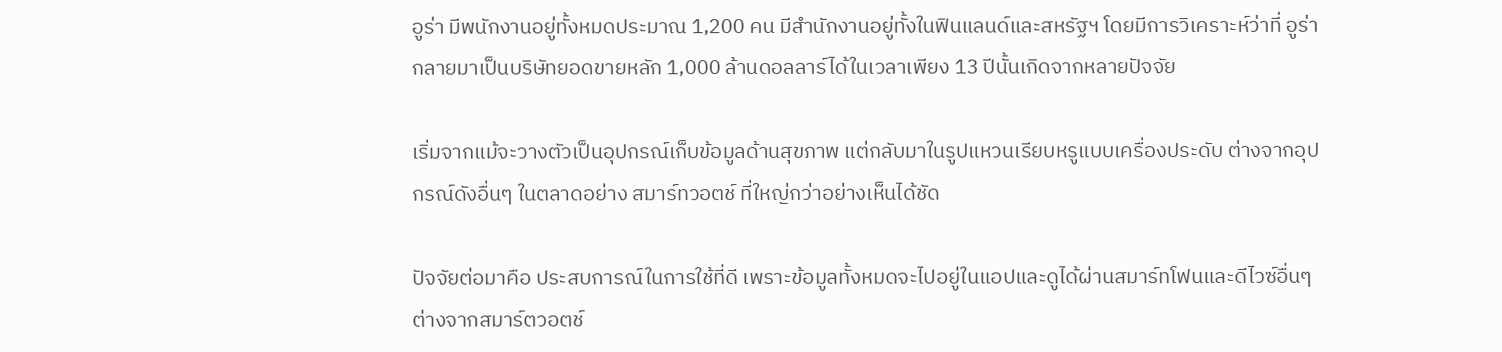อูร่า มีพนักงานอยู่ทั้งหมดประมาณ 1,200 คน มีสำนักงานอยู่ทั้งในฟินแลนด์และสหรัฐฯ โดยมีการวิเคราะห์ว่าที่ อูร่า กลายมาเป็นบริษัทยอดขายหลัก 1,000 ล้านดอลลาร์ได้ในเวลาเพียง 13 ปีนั้นเกิดจากหลายปัจจัย

เริ่มจากแม้จะวางตัวเป็นอุปกรณ์เก็บข้อมูลด้านสุขภาพ แต่กลับมาในรูปแหวนเรียบหรูแบบเครื่องประดับ ต่างจากอุปกรณ์ดังอื่นๆ ในตลาดอย่าง สมาร์ทวอตช์ ที่ใหญ่กว่าอย่างเห็นได้ชัด

ปัจจัยต่อมาคือ ประสบการณ์ในการใช้ที่ดี เพราะข้อมูลทั้งหมดจะไปอยู่ในแอปและดูได้ผ่านสมาร์ทโฟนและดีไวซ์อื่นๆ ต่างจากสมาร์ตวอตช์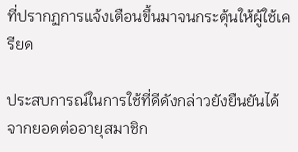ที่ปรากฏการแจ้งเตือนขึ้นมาจนกระตุ้นให้ผู้ใช้เครียด

ประสบการณ์ในการใช้ที่ดีดังกล่าวยังยืนยันได้จากยอดต่ออายุสมาชิก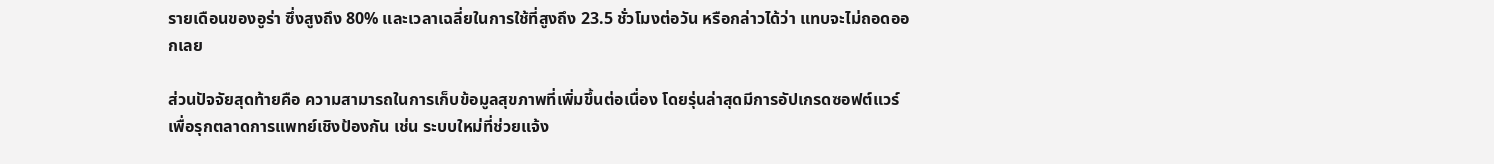รายเดือนของอูร่า ซึ่งสูงถึง 80% และเวลาเฉลี่ยในการใช้ที่สูงถึง 23.5 ชั่วโมงต่อวัน หรือกล่าวได้ว่า แทบจะไม่ถอดออกเลย

ส่วนปัจจัยสุดท้ายคือ ความสามารถในการเก็บข้อมูลสุขภาพที่เพิ่มขึ้นต่อเนื่อง โดยรุ่นล่าสุดมีการอัปเกรดซอฟต์แวร์เพื่อรุกตลาดการแพทย์เชิงป้องกัน เช่น ระบบใหม่ที่ช่วยแจ้ง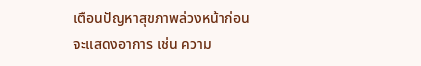เตือนปัญหาสุขภาพล่วงหน้าก่อนจะแสดงอาการ เช่น ความ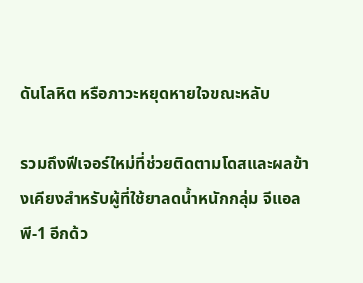ดันโลหิต หรือภาวะหยุดหายใจขณะหลับ

รวมถึงฟีเจอร์ใหม่ที่ช่วยติดตามโดสและผลข้างเคียงสำหรับผู้ที่ใช้ยาลดน้ำหนักกลุ่ม จีแอลพี-1 อีกด้ว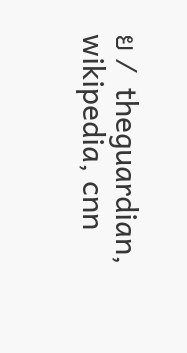ย /  theguardian, wikipedia, cnn